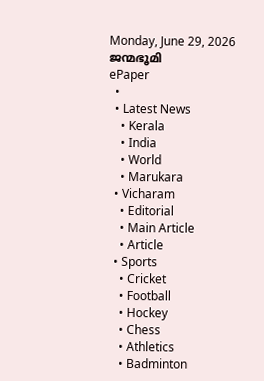Monday, June 29, 2026
ജന്മഭൂമി
ePaper
  •
  • Latest News
    • Kerala
    • India
    • World
    • Marukara
  • Vicharam
    • Editorial
    • Main Article
    • Article
  • Sports
    • Cricket
    • Football
    • Hockey
    • Chess
    • Athletics
    • Badminton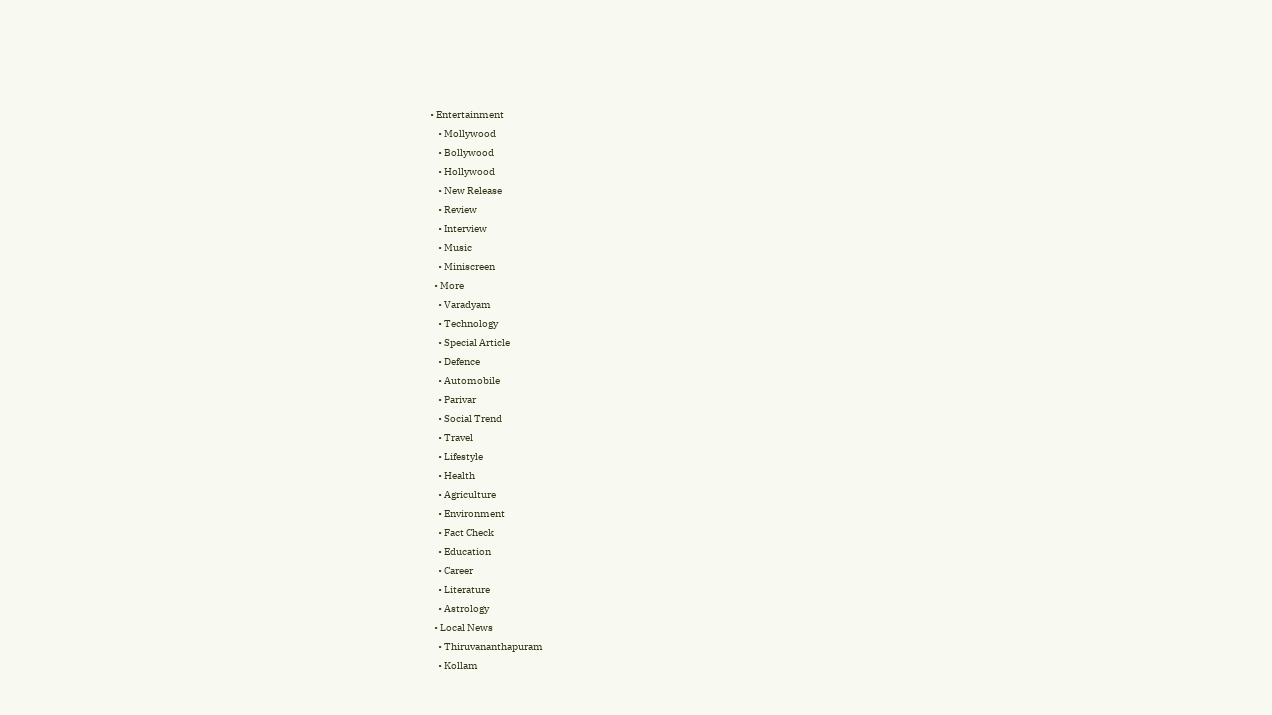• Entertainment
    • Mollywood
    • Bollywood
    • Hollywood
    • New Release
    • Review
    • Interview
    • Music
    • Miniscreen
  • More
    • Varadyam
    • Technology
    • Special Article
    • Defence
    • Automobile
    • Parivar
    • Social Trend
    • Travel
    • Lifestyle
    • Health
    • Agriculture
    • Environment
    • Fact Check
    • Education
    • Career
    • Literature
    • Astrology
  • Local News
    • Thiruvananthapuram
    • Kollam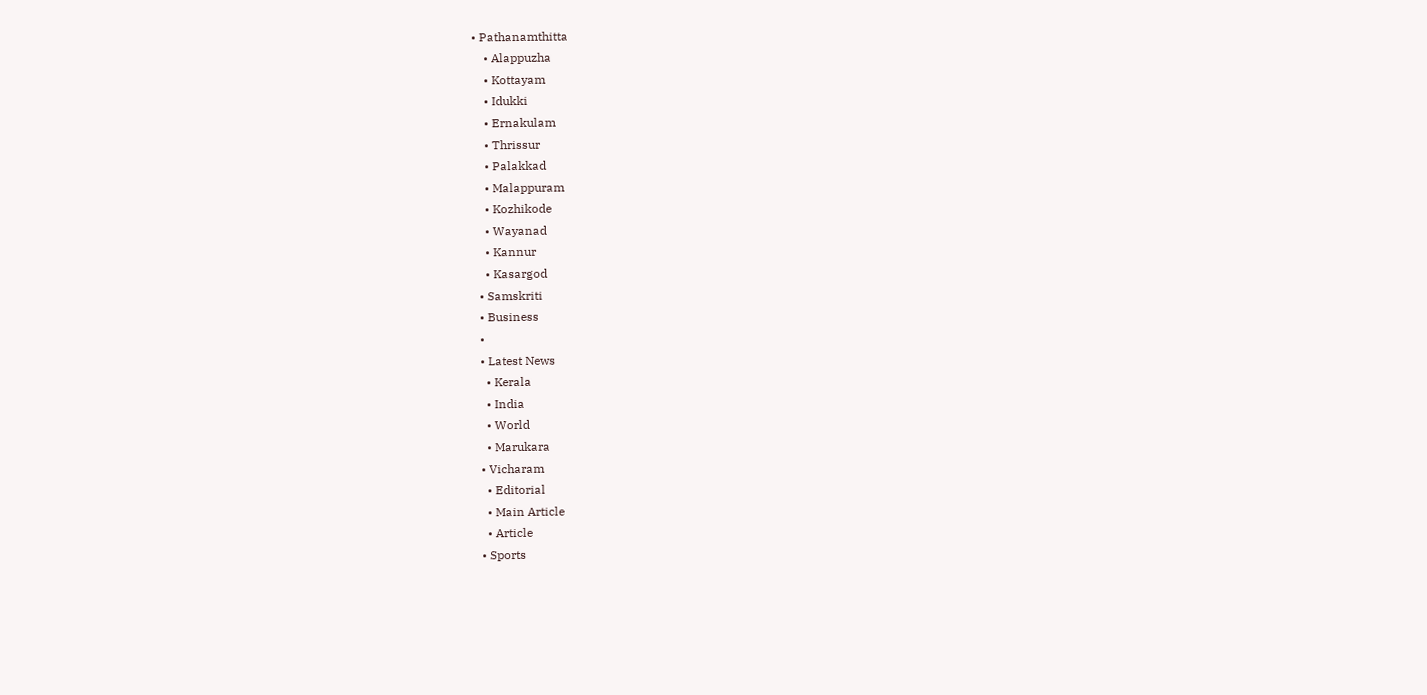• Pathanamthitta
    • Alappuzha
    • Kottayam
    • Idukki
    • Ernakulam
    • Thrissur
    • Palakkad
    • Malappuram
    • Kozhikode
    • Wayanad
    • Kannur
    • Kasargod
  • Samskriti
  • Business
  •
  • Latest News
    • Kerala
    • India
    • World
    • Marukara
  • Vicharam
    • Editorial
    • Main Article
    • Article
  • Sports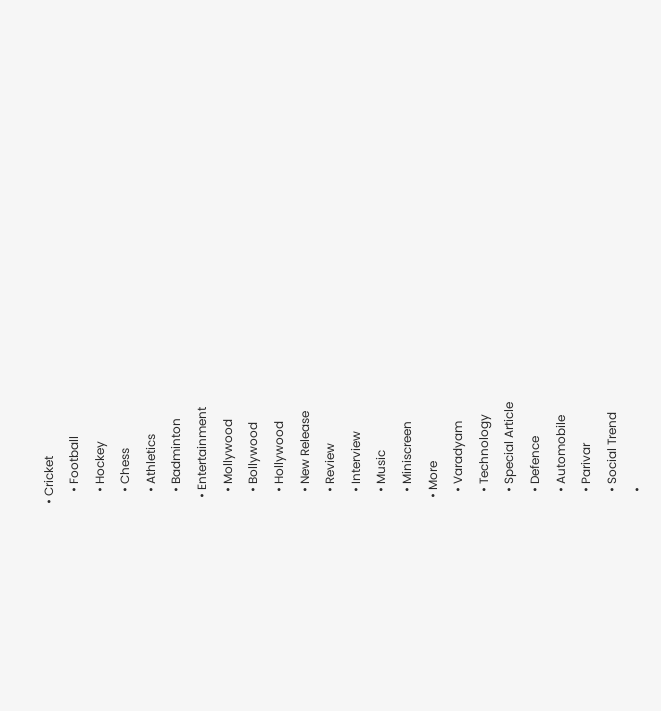• Cricket
    • Football
    • Hockey
    • Chess
    • Athletics
    • Badminton
  • Entertainment
    • Mollywood
    • Bollywood
    • Hollywood
    • New Release
    • Review
    • Interview
    • Music
    • Miniscreen
  • More
    • Varadyam
    • Technology
    • Special Article
    • Defence
    • Automobile
    • Parivar
    • Social Trend
    •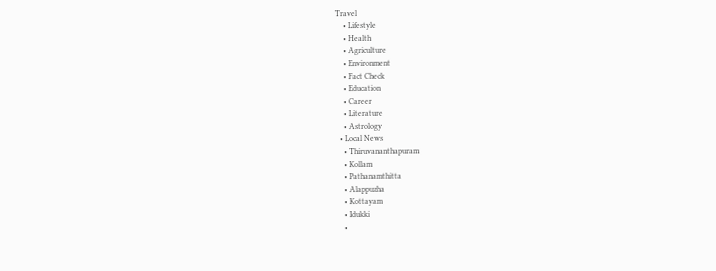Travel
    • Lifestyle
    • Health
    • Agriculture
    • Environment
    • Fact Check
    • Education
    • Career
    • Literature
    • Astrology
  • Local News
    • Thiruvananthapuram
    • Kollam
    • Pathanamthitta
    • Alappuzha
    • Kottayam
    • Idukki
    •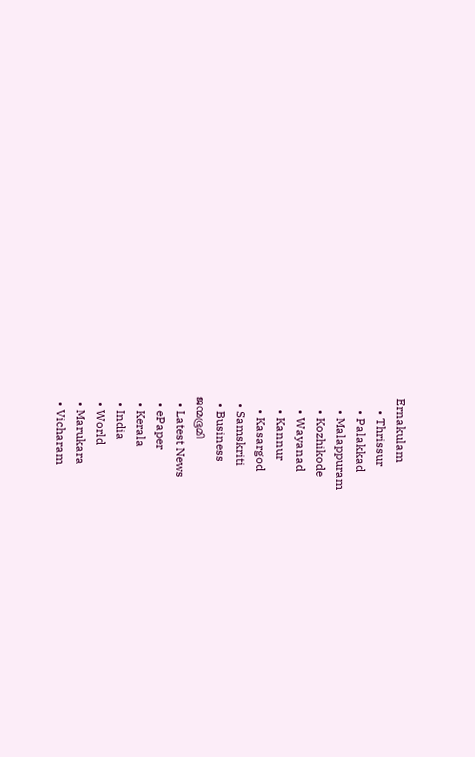Ernakulam
    • Thrissur
    • Palakkad
    • Malappuram
    • Kozhikode
    • Wayanad
    • Kannur
    • Kasargod
  • Samskriti
  • Business
ജന്മഭൂമി
  • Latest News
  • ePaper
  • Kerala
  • India
  • World
  • Marukara
  • Vicharam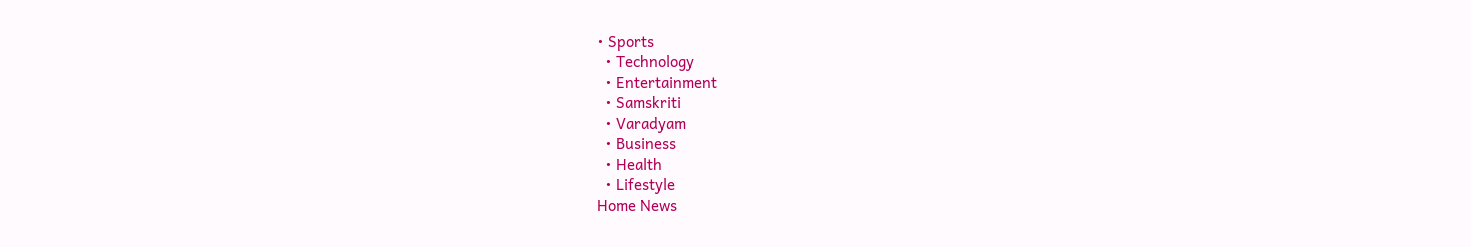• Sports
  • Technology
  • Entertainment
  • Samskriti
  • Varadyam
  • Business
  • Health
  • Lifestyle
Home News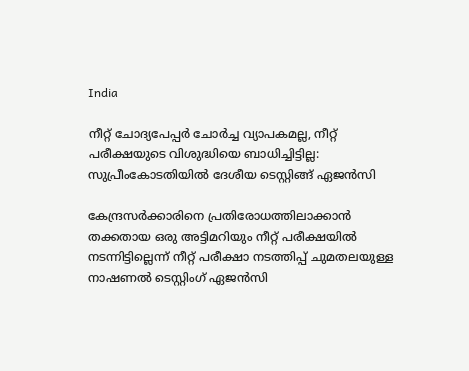India

നീറ്റ് ചോദ്യപേപ്പര്‍ ചോര്‍ച്ച വ്യാപകമല്ല, നീറ്റ് പരീക്ഷയുടെ വിശുദ്ധിയെ ബാധിച്ചിട്ടില്ല: സുപ്രീംകോടതിയില്‍ ദേശീയ ടെസ്റ്റിങ്ങ് ഏജന്‍സി

കേന്ദ്രസര്‍ക്കാരിനെ പ്രതിരോധത്തിലാക്കാന്‍ തക്കതായ ഒരു അട്ടിമറിയും നീറ്റ് പരീക്ഷയില്‍ നടന്നിട്ടില്ലെന്ന് നീറ്റ് പരീക്ഷാ നടത്തിപ്പ് ചുമതലയുള്ള നാഷണല്‍ ടെസ്റ്റിംഗ് ഏജന്‍സി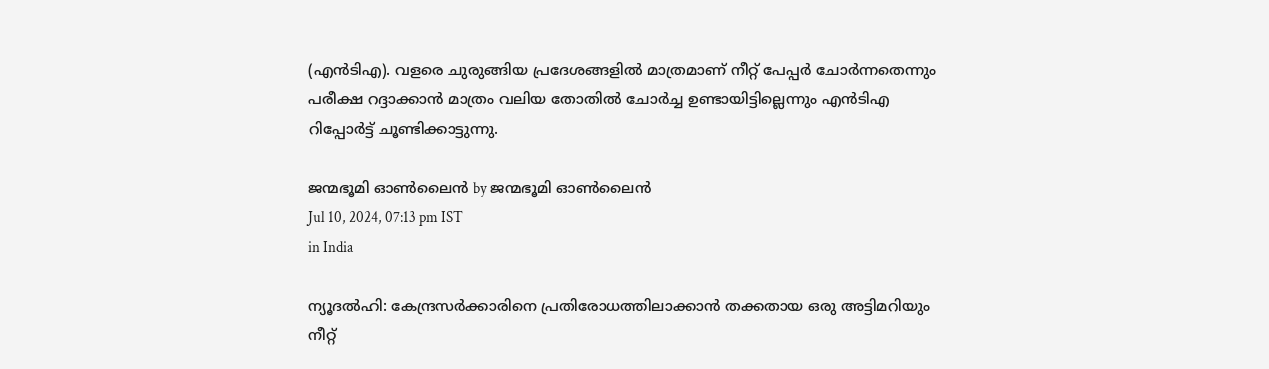(എന്‍ടിഎ). വളരെ ചുരുങ്ങിയ പ്രദേശങ്ങളില്‍ മാത്രമാണ് നീറ്റ് പേപ്പര്‍ ചോര്‍ന്നതെന്നും പരീക്ഷ റദ്ദാക്കാന്‍ മാത്രം വലിയ തോതില്‍ ചോര്‍ച്ച ഉണ്ടായിട്ടില്ലെന്നും എന്‍ടിഎ റിപ്പോര്‍ട്ട് ചൂണ്ടിക്കാട്ടുന്നു.

ജന്മഭൂമി ഓണ്‍ലൈന്‍ by ജന്മഭൂമി ഓണ്‍ലൈന്‍
Jul 10, 2024, 07:13 pm IST
in India

ന്യൂദല്‍ഹി: കേന്ദ്രസര്‍ക്കാരിനെ പ്രതിരോധത്തിലാക്കാന്‍ തക്കതായ ഒരു അട്ടിമറിയും നീറ്റ്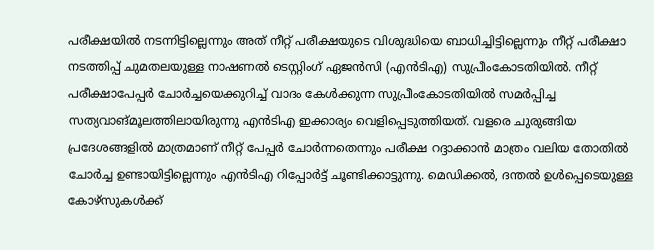പരീക്ഷയില്‍ നടന്നിട്ടില്ലെന്നും അത് നീറ്റ് പരീക്ഷയുടെ വിശുദ്ധിയെ ബാധിച്ചിട്ടില്ലെന്നും നീറ്റ് പരീക്ഷാ നടത്തിപ്പ് ചുമതലയുള്ള നാഷണല്‍ ടെസ്റ്റിംഗ് ഏജന്‍സി (എന്‍ടിഎ) സുപ്രീംകോടതിയില്‍. നീറ്റ് പരീക്ഷാപേപ്പര്‍ ചോര്‍ച്ചയെക്കുറിച്ച് വാദം കേള്‍ക്കുന്ന സുപ്രീംകോടതിയില്‍ സമര്‍പ്പിച്ച സത്യവാങ്മൂലത്തിലായിരുന്നു എന്‍ടിഎ ഇക്കാര്യം വെളിപ്പെടുത്തിയത്. വളരെ ചുരുങ്ങിയ പ്രദേശങ്ങളില്‍ മാത്രമാണ് നീറ്റ് പേപ്പര്‍ ചോര്‍ന്നതെന്നും പരീക്ഷ റദ്ദാക്കാന്‍ മാത്രം വലിയ തോതില്‍ ചോര്‍ച്ച ഉണ്ടായിട്ടില്ലെന്നും എന്‍ടിഎ റിപ്പോര്‍ട്ട് ചൂണ്ടിക്കാട്ടുന്നു. മെഡിക്കല്‍, ദന്തല്‍ ഉള്‍പ്പെടെയുള്ള കോഴ്സുകള്‍ക്ക്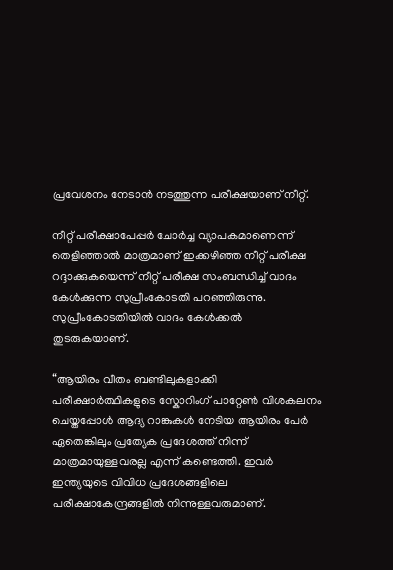പ്രവേശനം നേടാന്‍ നടത്തുന്ന പരീക്ഷയാണ് നീറ്റ്.

നീറ്റ് പരീക്ഷാപേപ്പര്‍ ചോര്‍ച്ച വ്യാപകമാണെന്ന് തെളിഞ്ഞാല്‍ മാത്രമാണ് ഇക്കഴിഞ്ഞ നീറ്റ് പരീക്ഷ റദ്ദാക്കുകയെന്ന് നീറ്റ് പരീക്ഷ സംബന്ധിച്ച് വാദം കേള്‍ക്കുന്ന സുപ്രീംകോടതി പറഞ്ഞിരുന്നു. സുപ്രീംകോടതിയില്‍ വാദം കേള്‍ക്കല്‍ തുടരുകയാണ്.

“ആയിരം വീതം ബണ്ടിലുകളാക്കി പരീക്ഷാര്‍ത്ഥികളുടെ സ്കോറിംഗ് പാറ്റേണ്‍ വിശകലനം ചെയ്തപ്പോള്‍ ആദ്യ റാങ്കുകള്‍ നേടിയ ആയിരം പേര്‍ ഏതെങ്കിലും പ്രത്യേക പ്രദേശത്ത് നിന്ന് മാത്രമായുള്ളവരല്ല എന്ന് കണ്ടെത്തി. ഇവര്‍ ഇന്ത്യയുടെ വിവിധ പ്രദേശങ്ങളിലെ പരീക്ഷാകേന്ദ്രങ്ങളില്‍ നിന്നുള്ളവരുമാണ്.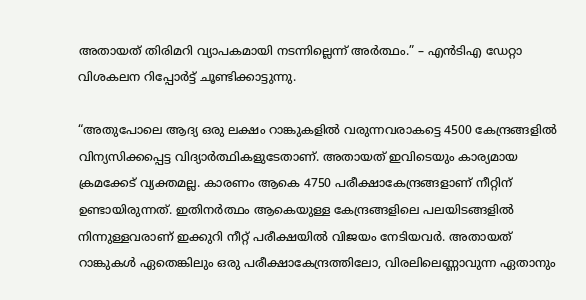അതായത് തിരിമറി വ്യാപകമായി നടന്നില്ലെന്ന് അര്‍ത്ഥം.” – എന്‍ടിഎ ഡേറ്റാ വിശകലന റിപ്പോര്‍ട്ട് ചൂണ്ടിക്കാട്ടുന്നു.

“അതുപോലെ ആദ്യ ഒരു ലക്ഷം റാങ്കുകളില്‍ വരുന്നവരാകട്ടെ 4500 കേന്ദ്രങ്ങളില്‍ വിന്യസിക്കപ്പെട്ട വിദ്യാര്‍ത്ഥികളുടേതാണ്. അതായത് ഇവിടെയും കാര്യമായ ക്രമക്കേട് വ്യക്തമല്ല. കാരണം ആകെ 4750 പരീക്ഷാകേന്ദ്രങ്ങളാണ് നീറ്റിന് ഉണ്ടായിരുന്നത്. ഇതിനര്‍ത്ഥം ആകെയുള്ള കേന്ദ്രങ്ങളിലെ പലയിടങ്ങളില്‍ നിന്നുള്ളവരാണ് ഇക്കുറി നീറ്റ് പരീക്ഷയില്‍ വിജയം നേടിയവര്‍. അതായത് റാങ്കുകള്‍ ഏതെങ്കിലും ഒരു പരീക്ഷാകേന്ദ്രത്തിലോ, വിരലിലെണ്ണാവുന്ന ഏതാനും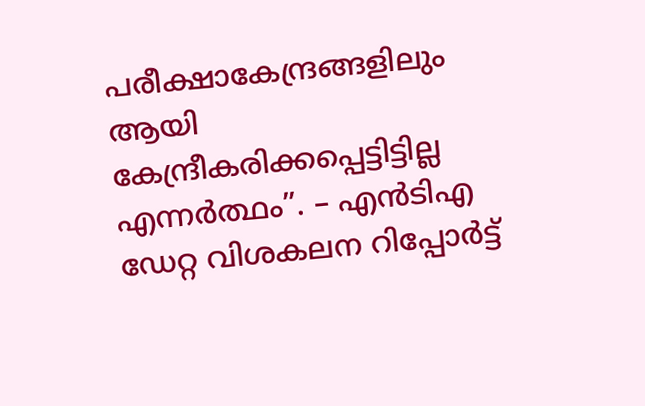പരീക്ഷാകേന്ദ്രങ്ങളിലും ആയി കേന്ദ്രീകരിക്കപ്പെട്ടിട്ടില്ല എന്നര്‍ത്ഥം”. – എന്‍ടിഎ ഡേറ്റ വിശകലന റിപ്പോര്‍ട്ട്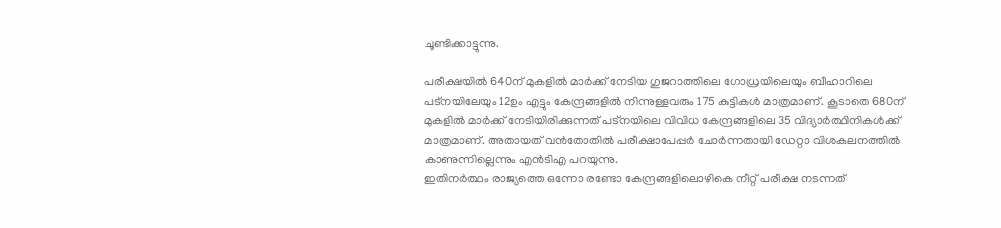ചൂണ്ടിക്കാട്ടുന്നു.

പരീക്ഷയില്‍ 640ന് മുകളില്‍ മാര്‍ക്ക് നേടിയ ഗുജറാത്തിലെ ഗോധ്രയിലെയും ബീഹാറിലെ പട്നയിലേയും 12ഉം എട്ടും കേന്ദ്രങ്ങളില്‍ നിന്നുള്ളവരും 175 കുട്ടികള്‍ മാത്രമാണ്. കൂടാതെ 680ന് മുകളില്‍ മാര്‍ക്ക് നേടിയിരിക്കുന്നത് പട്നയിലെ വിവിധ കേന്ദ്രങ്ങളിലെ 35 വിദ്യാര്‍ത്ഥിനികള്‍ക്ക് മാത്രമാണ്. അതായത് വന്‍തോതില്‍ പരീക്ഷാപേപ്പര്‍ ചോര്‍ന്നതായി ഡേറ്റാ വിശകലനത്തില്‍ കാണുന്നില്ലെന്നും എന്‍ടിഎ പറയുന്നു.
ഇതിനര്‍ത്ഥം രാജ്യത്തെ ഒന്നോ രണ്ടോ കേന്ദ്രങ്ങളിലൊഴികെ നീറ്റ് പരീക്ഷ നടന്നത്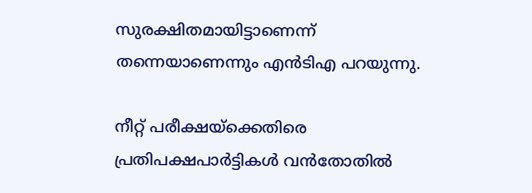സുരക്ഷിതമായിട്ടാണെന്ന് തന്നെയാണെന്നും എന്‍ടിഎ പറയുന്നു.

നീറ്റ് പരീക്ഷയ്‌ക്കെതിരെ പ്രതിപക്ഷപാര്‍ട്ടികള്‍ വന്‍തോതില്‍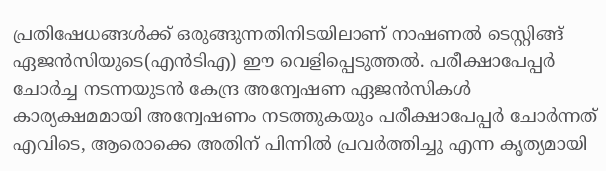പ്രതിഷേധങ്ങള്‍ക്ക് ഒരുങ്ങുന്നതിനിടയിലാണ് നാഷണല്‍ ടെസ്റ്റിങ്ങ് ഏജന്‍സിയുടെ(എന്‍ടിഎ) ഈ വെളിപ്പെടുത്തല്‍. പരീക്ഷാപേപ്പര്‍ ചോര്‍ച്ച നടന്നയുടന്‍ കേന്ദ്ര അന്വേഷണ ഏജന്‍സികള്‍ കാര്യക്ഷമമായി അന്വേഷണം നടത്തുകയും പരീക്ഷാപേപ്പര്‍ ചോര്‍ന്നത് എവിടെ, ആരൊക്കെ അതിന് പിന്നില്‍ പ്രവര്‍ത്തിച്ചു എന്ന കൃത്യമായി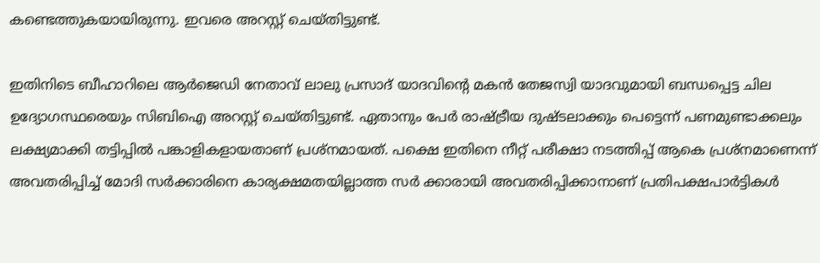കണ്ടെത്തുകയായിരുന്നു. ഇവരെ അറസ്റ്റ് ചെയ്തിട്ടുണ്ട്.

ഇതിനിടെ ബീഹാറിലെ ആര്‍ജെ‍ഡി നേതാവ് ലാലു പ്രസാദ് യാദവിന്റെ മകന്‍ തേജസ്വി യാദവുമായി ബന്ധപ്പെട്ട ചില ഉദ്യോഗസ്ഥരെയും സിബിഐ അറസ്റ്റ് ചെയ്തിട്ടുണ്ട്. ഏതാനും പേര്‍ രാഷ്‌ട്രീയ ദുഷ്ടലാക്കും പെട്ടെന്ന് പണമുണ്ടാക്കലും ലക്ഷ്യമാക്കി തട്ടിപ്പില്‍ പങ്കാളികളായതാണ് പ്രശ്നമായത്. പക്ഷെ ഇതിനെ നീറ്റ് പരീക്ഷാ നടത്തിപ്പ് ആകെ പ്രശ്നമാണെന്ന് അവതരിപ്പിച്ച് മോദി സര്‍ക്കാരിനെ കാര്യക്ഷമതയില്ലാത്ത സര്‍ ക്കാരായി അവതരിപ്പിക്കാനാണ് പ്രതിപക്ഷപാര്‍ട്ടികള്‍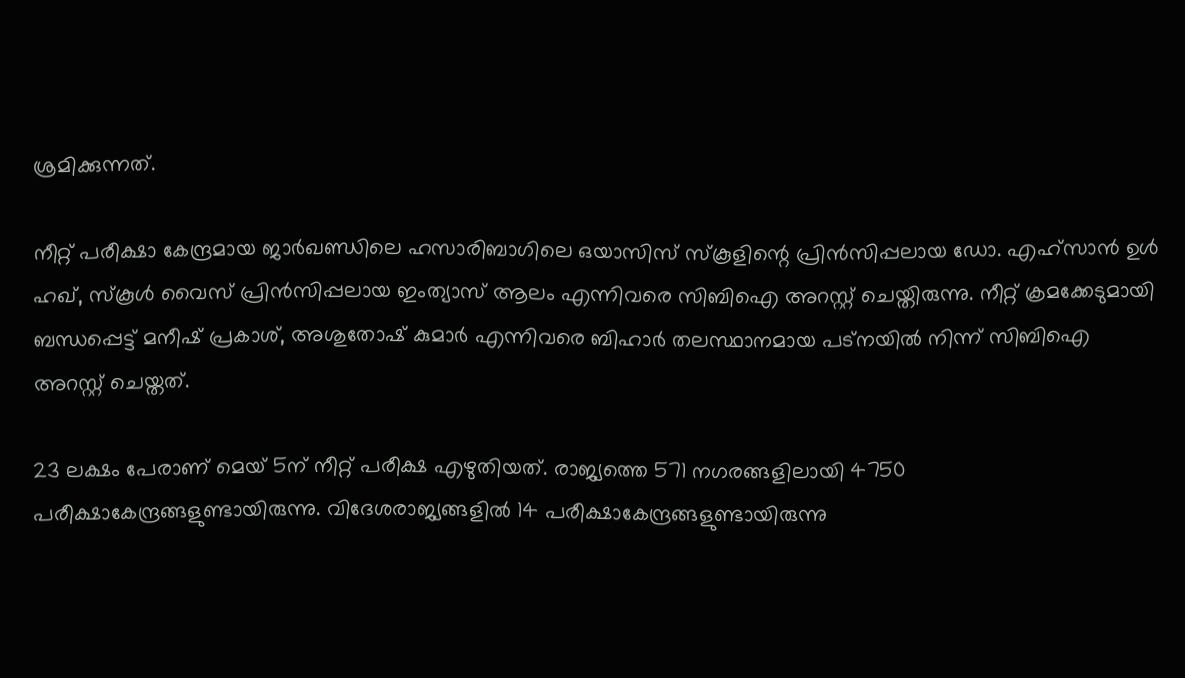ശ്രമിക്കുന്നത്.

നീറ്റ് പരീക്ഷാ കേന്ദ്രമായ ജാര്‍ഖണ്ഡിലെ ഹസാരിബാഗിലെ ഒയാസിസ് സ്കൂളിന്റെ പ്രിന്‍സിപ്പലായ ഡോ. എഹ്സാന്‍ ഉള്‍ ഹഖ്, സ്കൂള്‍ വൈസ് പ്രിന്‍സിപ്പലായ ഇംത്യാസ് ആലം എന്നിവരെ സിബിഐ അറസ്റ്റ് ചെയ്തിരുന്നു. നീറ്റ് ക്രമക്കേടുമായി ബന്ധപ്പെട്ട് മനീഷ് പ്രകാശ്, അശുതോഷ് കുമാര്‍ എന്നിവരെ ബിഹാര്‍ തലസ്ഥാനമായ പട്നയില്‍ നിന്ന് സിബിഐ അറസ്റ്റ് ചെയ്തത്.

23 ലക്ഷം പേരാണ് മെയ് 5ന് നീറ്റ് പരീക്ഷ എഴുതിയത്. രാജ്യത്തെ 571 നഗരങ്ങളിലായി 4750 പരീക്ഷാകേന്ദ്രങ്ങളുണ്ടായിരുന്നു. വിദേശരാജ്യങ്ങളില്‍ 14 പരീക്ഷാകേന്ദ്രങ്ങളുണ്ടായിരുന്നു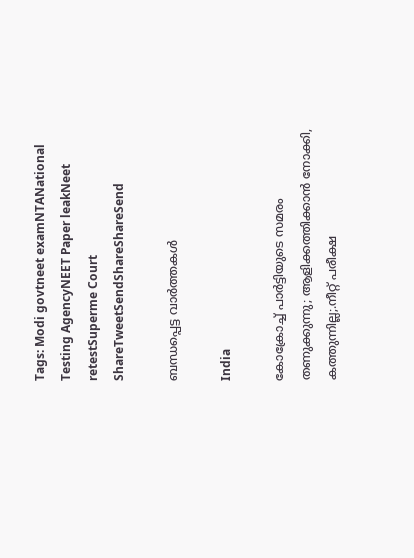Tags: Modi govtneet examNTANational Testing AgencyNEET Paper leakNeet retestSuperme Court
ShareTweetSendShareShareSend

ബന്ധപ്പെട്ട വാര്‍ത്തകള്‍

India

കോക്രോച്ച് പാര്‍ട്ടിയുടെ സമരം തണുക്കുന്നു; ആളിക്കത്തിക്കാന്‍ നോക്കി, കത്തുന്നില്ല;.നീറ്റ് പരീക്ഷ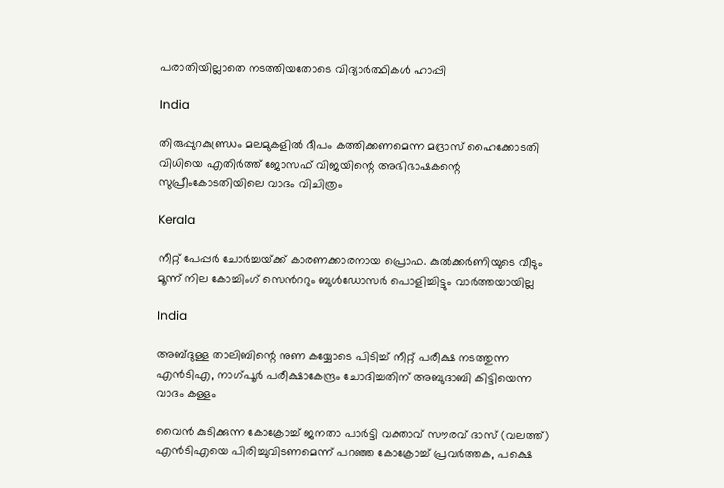പരാതിയില്ലാതെ നടത്തിയതോടെ വിദ്യാര്‍ത്ഥികള്‍ ഹാപ്പി

India

തിരുപ്പുറകുണ്ഡ്രം മലമുകളില്‍ ദീപം കത്തിക്കണമെന്ന മദ്രാസ് ഹൈക്കോടതി വിധിയെ എതിര്‍ത്ത് ജോസഫ് വിജയിന്റെ അഭിഭാഷകന്റെ സുപ്രീംകോടതിയിലെ വാദം വിചിത്രം

Kerala

നീറ്റ് പേപ്പര്‍ ചോര്‍ച്ചയ്‌ക്ക് കാരണക്കാരനായ പ്രൊഫ. കുല്‍ക്കര്‍ണിയുടെ വീടും മൂന്ന് നില കോച്ചിംഗ് സെ‍ന്‍ററും ബുള്‍ഡോസര്‍ പൊളിച്ചിട്ടും വാര്‍ത്തയായില്ല

India

അബ്ദുള്ള താലിബിന്റെ നുണ കയ്യോടെ പിടിച്ച് നീറ്റ് പരീക്ഷ നടത്തുന്ന എന്‍ടിഎ, നാഗ്പൂര്‍ പരീക്ഷാകേന്ദ്രം ചോദിച്ചതിന് അബുദാബി കിട്ടിയെന്ന വാദം കള്ളം

വൈന്‍ കുടിക്കുന്ന കോക്രോച്ച് ജനതാ പാര്‍ട്ടി വക്താവ് സൗരവ് ദാസ് (വലത്ത്) എന്‍ടിഎയെ പിരിച്ചുവിടണമെന്ന് പറഞ്ഞ കോക്രോച്ച് പ്രവര്‍ത്തക, പക്ഷെ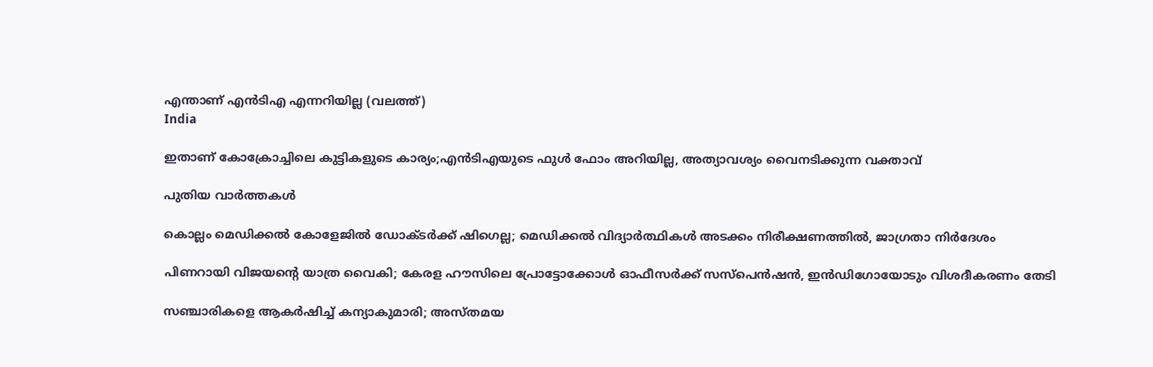എന്താണ് എന്‍ടിഎ എന്നറിയില്ല (വലത്ത്)
India

ഇതാണ് കോക്രോച്ചിലെ കുട്ടികളുടെ കാര്യം;എന്‍ടിഎയുടെ ഫുള്‍ ഫോം അറിയില്ല, അത്യാവശ്യം വൈനടിക്കുന്ന വക്താവ്

പുതിയ വാര്‍ത്തകള്‍

കൊല്ലം മെഡിക്കല്‍ കോളേജില്‍ ഡോക്ടര്‍ക്ക് ഷിഗെല്ല; മെഡിക്കല്‍ വിദ്യാര്‍ത്ഥികള്‍ അടക്കം നിരീക്ഷണത്തില്‍, ജാഗ്രതാ നിര്‍ദേശം

പിണറായി വിജയന്റെ യാത്ര വൈകി; കേരള ഹൗസിലെ പ്രോട്ടോക്കോള്‍ ഓഫീസര്‍ക്ക് സസ്പെൻഷൻ, ഇൻഡിഗോയോടും വിശദീകരണം തേടി

സഞ്ചാരികളെ ആകര്‍ഷിച്ച് കന്യാകുമാരി; അസ്തമയ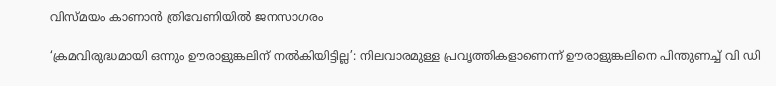വിസ്മയം കാണാന്‍ ത്രിവേണിയില്‍ ജനസാഗരം

‘ക്രമവിരുദ്ധമായി ഒന്നും ഊരാളുങ്കലിന് നൽകിയിട്ടില്ല’: നിലവാരമുള്ള പ്രവൃത്തികളാണെന്ന് ഊരാളുങ്കലിനെ പിന്തുണച്ച് വി ഡി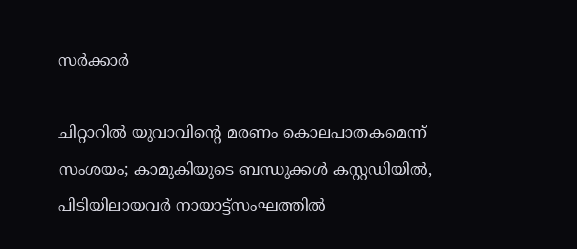സർക്കാർ

ചിറ്റാറിൽ യുവാവിന്റെ മരണം കൊലപാതകമെന്ന് സംശയം; കാമുകിയുടെ ബന്ധുക്കൾ കസ്റ്റഡിയിൽ, പിടിയിലായവർ നായാട്ട്സംഘത്തിൽ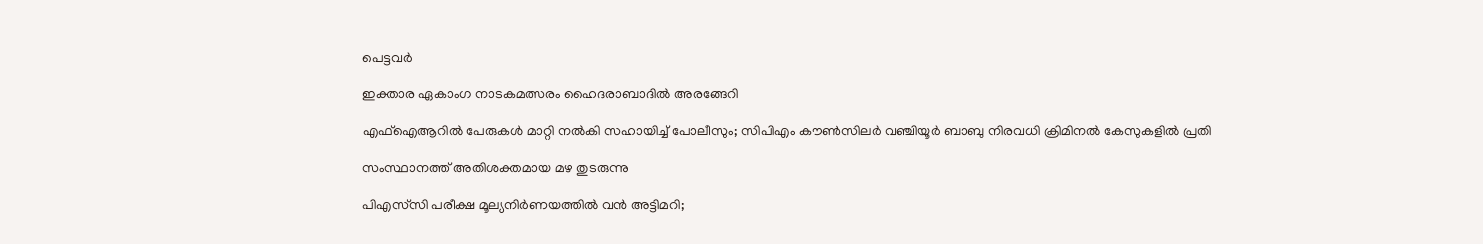പെട്ടവർ

ഇക്താര ഏകാംഗ നാടകമത്സരം ഹൈദരാബാദിൽ അരങ്ങേറി

എഫ്‌ഐആറില്‍ പേരുകള്‍ മാറ്റി നല്‍കി സഹായിച്ച് പോലീസും; സിപിഎം കൗണ്‍സിലര്‍ വഞ്ചിയൂര്‍ ബാബു നിരവധി ക്രിമിനല്‍ കേസുകളില്‍ പ്രതി

സംസ്ഥാനത്ത് അതിശക്തമായ മഴ തുടരുന്നു

പിഎസ്‌സി പരീക്ഷ മൂല്യനിർണയത്തിൽ വൻ അട്ടിമറി;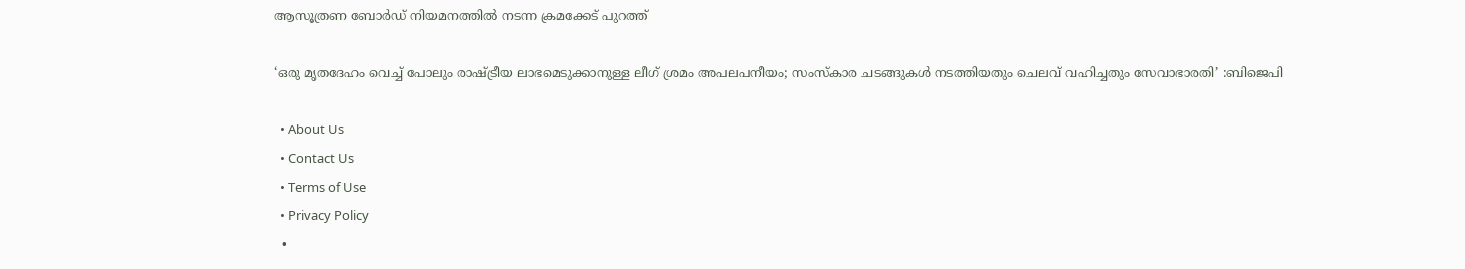ആസൂത്രണ ബോർഡ് നിയമനത്തിൽ നടന്ന ക്രമക്കേട് പുറത്ത്

‘ഒരു മൃതദേഹം വെച്ച് പോലും രാഷ്‌ട്രീയ ലാഭമെടുക്കാനുള്ള ലീഗ് ശ്രമം അപലപനീയം; സംസ്കാര ചടങ്ങുകൾ നടത്തിയതും ചെലവ് വഹിച്ചതും സേവാഭാരതി’ :ബിജെപി

  • About Us
  • Contact Us
  • Terms of Use
  • Privacy Policy
  •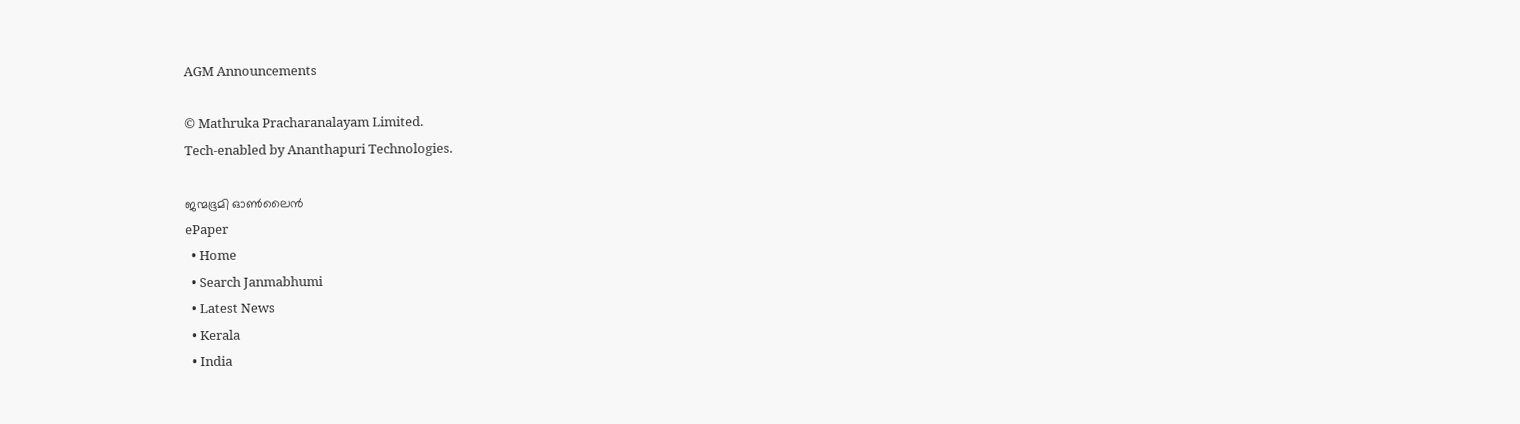AGM Announcements

© Mathruka Pracharanalayam Limited.
Tech-enabled by Ananthapuri Technologies.

ജന്മഭൂമി ഓണ്‍ലൈന്‍
ePaper
  • Home
  • Search Janmabhumi
  • Latest News
  • Kerala
  • India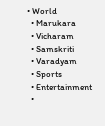• World
  • Marukara
  • Vicharam
  • Samskriti
  • Varadyam
  • Sports
  • Entertainment
  •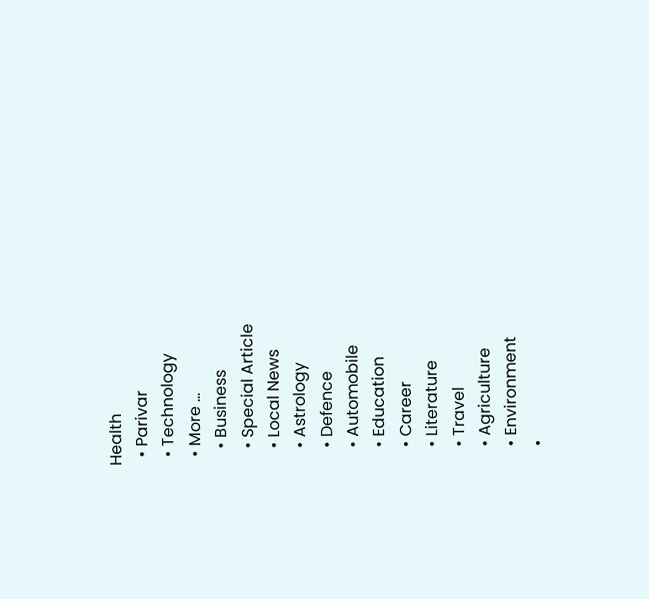Health
  • Parivar
  • Technology
  • More …
    • Business
    • Special Article
    • Local News
    • Astrology
    • Defence
    • Automobile
    • Education
    • Career
    • Literature
    • Travel
    • Agriculture
    • Environment
    •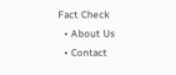Fact Check
  • About Us
  • Contact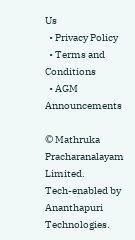Us
  • Privacy Policy
  • Terms and Conditions
  • AGM Announcements

© Mathruka Pracharanalayam Limited.
Tech-enabled by Ananthapuri Technologies.